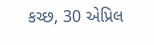કચ્છ, 30 એપ્રિલ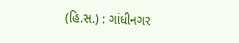(હિ.સ.) : ગાંધીનગર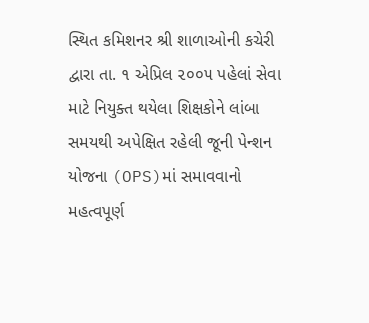સ્થિત કમિશનર શ્રી શાળાઓની કચેરી દ્વારા તા. ૧ એપ્રિલ ૨૦૦૫ પહેલાં સેવા માટે નિયુક્ત થયેલા શિક્ષકોને લાંબા સમયથી અપેક્ષિત રહેલી જૂની પેન્શન યોજના (OPS)માં સમાવવાનો મહત્વપૂર્ણ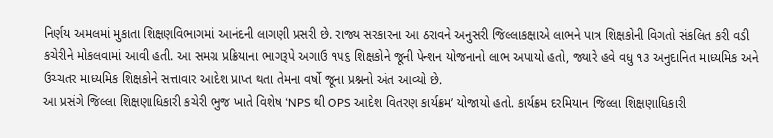નિર્ણય અમલમાં મુકાતા શિક્ષણવિભાગમાં આનંદની લાગણી પ્રસરી છે. રાજ્ય સરકારના આ ઠરાવને અનુસરી જિલ્લાકક્ષાએ લાભને પાત્ર શિક્ષકોની વિગતો સંકલિત કરી વડી કચેરીને મોકલવામાં આવી હતી. આ સમગ્ર પ્રક્રિયાના ભાગરૂપે અગાઉ ૧૫૬ શિક્ષકોને જૂની પેન્શન યોજનાનો લાભ અપાયો હતો, જ્યારે હવે વધુ ૧૩ અનુદાનિત માધ્યમિક અને ઉચ્ચતર માધ્યમિક શિક્ષકોને સત્તાવાર આદેશ પ્રાપ્ત થતા તેમના વર્ષો જૂના પ્રશ્નનો અંત આવ્યો છે.
આ પ્રસંગે જિલ્લા શિક્ષણાધિકારી કચેરી ભુજ ખાતે વિશેષ ‘NPS થી OPS આદેશ વિતરણ કાર્યક્રમ’ યોજાયો હતો. કાર્યક્રમ દરમિયાન જિલ્લા શિક્ષણાધિકારી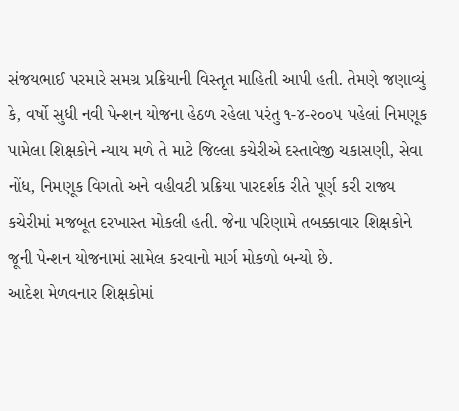સંજયભાઈ પરમારે સમગ્ર પ્રક્રિયાની વિસ્તૃત માહિતી આપી હતી. તેમણે જણાવ્યું કે, વર્ષો સુધી નવી પેન્શન યોજના હેઠળ રહેલા પરંતુ ૧-૪-૨૦૦૫ પહેલાં નિમણૂક પામેલા શિક્ષકોને ન્યાય મળે તે માટે જિલ્લા કચેરીએ દસ્તાવેજી ચકાસણી, સેવા નોંધ, નિમણૂક વિગતો અને વહીવટી પ્રક્રિયા પારદર્શક રીતે પૂર્ણ કરી રાજ્ય કચેરીમાં મજબૂત દરખાસ્ત મોકલી હતી. જેના પરિણામે તબક્કાવાર શિક્ષકોને જૂની પેન્શન યોજનામાં સામેલ કરવાનો માર્ગ મોકળો બન્યો છે.
આદેશ મેળવનાર શિક્ષકોમાં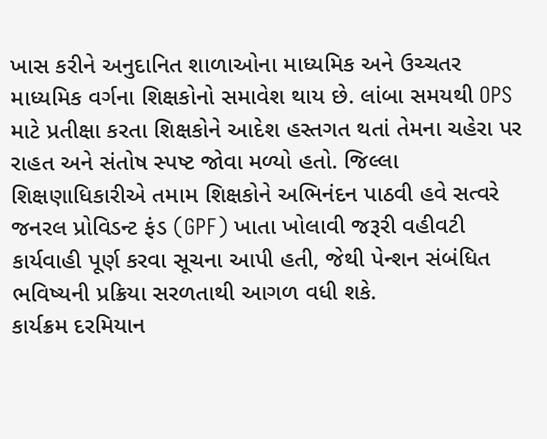ખાસ કરીને અનુદાનિત શાળાઓના માધ્યમિક અને ઉચ્ચતર માધ્યમિક વર્ગના શિક્ષકોનો સમાવેશ થાય છે. લાંબા સમયથી OPS માટે પ્રતીક્ષા કરતા શિક્ષકોને આદેશ હસ્તગત થતાં તેમના ચહેરા પર રાહત અને સંતોષ સ્પષ્ટ જોવા મળ્યો હતો. જિલ્લા શિક્ષણાધિકારીએ તમામ શિક્ષકોને અભિનંદન પાઠવી હવે સત્વરે જનરલ પ્રોવિડન્ટ ફંડ (GPF) ખાતા ખોલાવી જરૂરી વહીવટી કાર્યવાહી પૂર્ણ કરવા સૂચના આપી હતી, જેથી પેન્શન સંબંધિત ભવિષ્યની પ્રક્રિયા સરળતાથી આગળ વધી શકે.
કાર્યક્રમ દરમિયાન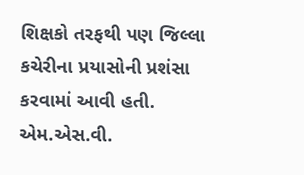શિક્ષકો તરફથી પણ જિલ્લા કચેરીના પ્રયાસોની પ્રશંસા કરવામાં આવી હતી. એમ.એસ.વી.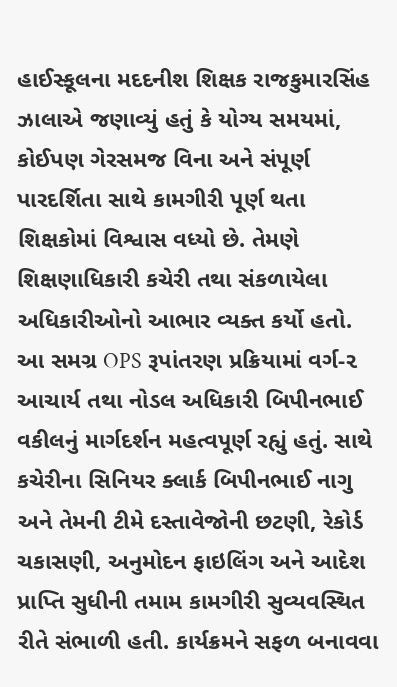હાઈસ્કૂલના મદદનીશ શિક્ષક રાજકુમારસિંહ ઝાલાએ જણાવ્યું હતું કે યોગ્ય સમયમાં, કોઈપણ ગેરસમજ વિના અને સંપૂર્ણ પારદર્શિતા સાથે કામગીરી પૂર્ણ થતા શિક્ષકોમાં વિશ્વાસ વધ્યો છે. તેમણે શિક્ષણાધિકારી કચેરી તથા સંકળાયેલા અધિકારીઓનો આભાર વ્યક્ત કર્યો હતો.
આ સમગ્ર OPS રૂપાંતરણ પ્રક્રિયામાં વર્ગ-૨ આચાર્ય તથા નોડલ અધિકારી બિપીનભાઈ વકીલનું માર્ગદર્શન મહત્વપૂર્ણ રહ્યું હતું. સાથે કચેરીના સિનિયર ક્લાર્ક બિપીનભાઈ નાગુ અને તેમની ટીમે દસ્તાવેજોની છટણી, રેકોર્ડ ચકાસણી, અનુમોદન ફાઇલિંગ અને આદેશ પ્રાપ્તિ સુધીની તમામ કામગીરી સુવ્યવસ્થિત રીતે સંભાળી હતી. કાર્યક્રમને સફળ બનાવવા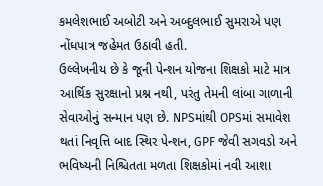કમલેશભાઈ અબોટી અને અબ્દુલભાઈ સુમરાએ પણ નોંધપાત્ર જહેમત ઉઠાવી હતી.
ઉલ્લેખનીય છે કે જૂની પેન્શન યોજના શિક્ષકો માટે માત્ર આર્થિક સુરક્ષાનો પ્રશ્ન નથી, પરંતુ તેમની લાંબા ગાળાની સેવાઓનું સન્માન પણ છે. NPSમાંથી OPSમાં સમાવેશ થતાં નિવૃત્તિ બાદ સ્થિર પેન્શન, GPF જેવી સગવડો અને ભવિષ્યની નિશ્ચિતતા મળતા શિક્ષકોમાં નવી આશા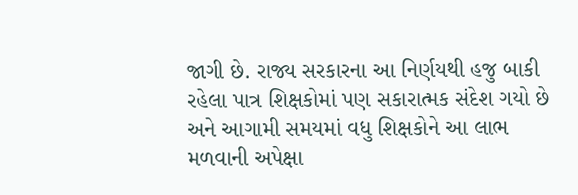જાગી છે. રાજ્ય સરકારના આ નિર્ણયથી હજુ બાકી રહેલા પાત્ર શિક્ષકોમાં પણ સકારાત્મક સંદેશ ગયો છે અને આગામી સમયમાં વધુ શિક્ષકોને આ લાભ મળવાની અપેક્ષા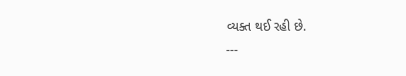વ્યક્ત થઈ રહી છે.
---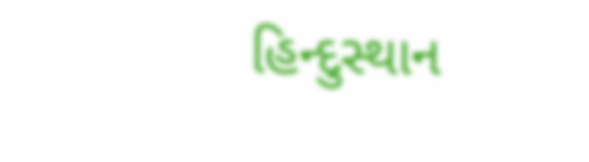હિન્દુસ્થાન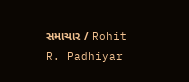સમાચાર / Rohit R. Padhiyar